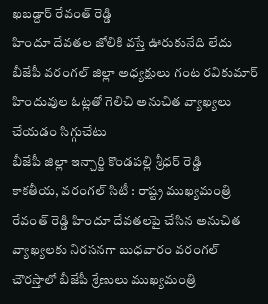ఖబడ్దార్ రేవంత్ రెడ్డి
హిందూ దేవతల జోలికి వస్తే ఊరుకునేది లేదు
బీజేపీ వరంగల్ జిల్లా అధ్యక్షులు గంట రవికుమార్
హిందువుల ఓట్లతో గెలిచి అనుచిత వ్యాఖ్యలు చేయడం సిగ్గుచేటు
బీజేపీ జిల్లా ఇన్చార్జి కొండపల్లి శ్రీధర్ రెడ్డి
కాకతీయ, వరంగల్ సిటీ : రాష్ట్ర ముఖ్యమంత్రి రేవంత్ రెడ్డి హిందూ దేవతలపై చేసిన అనుచిత వ్యాఖ్యలకు నిరసనగా బుధవారం వరంగల్ చౌరస్తాలో బీజేపీ శ్రేణులు ముఖ్యమంత్రి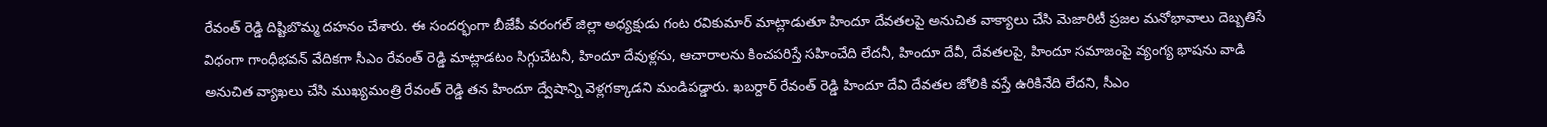రేవంత్ రెడ్డి దిష్టిబొమ్మ దహనం చేశారు. ఈ సందర్భంగా బీజేపీ వరంగల్ జిల్లా అధ్యక్షుడు గంట రవికుమార్ మాట్లాడుతూ హిందూ దేవతలపై అనుచిత వాక్యాలు చేసి మెజారిటీ ప్రజల మనోభావాలు దెబ్బతిసే విధంగా గాంధీభవన్ వేదికగా సీఎం రేవంత్ రెడ్డి మాట్లాడటం సిగ్గుచేటనీ, హిందూ దేవుళ్లను, ఆచారాలను కించపరిస్తే సహించేది లేదనీ, హిందూ దేవీ, దేవతలపై, హిందూ సమాజంపై వ్యంగ్య భాషను వాడి అనుచిత వ్యాఖలు చేసి ముఖ్యమంత్రి రేవంత్ రెడ్డి తన హిందూ ద్వేషాన్ని వెళ్లగక్కాడని మండిపడ్డారు. ఖబర్దార్ రేవంత్ రెడ్డి హిందూ దేవి దేవతల జోలికి వస్తే ఉరికినేది లేదని, సీఎం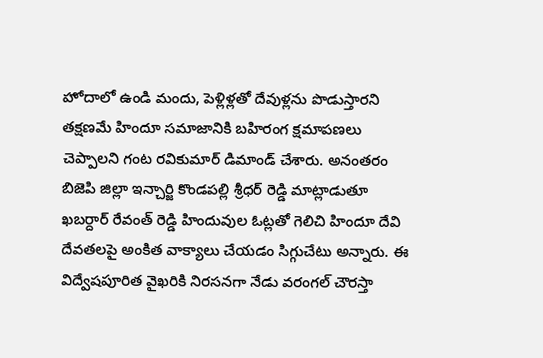హోదాలో ఉండి మందు, పెళ్లిళ్లతో దేవుళ్లను పొడుస్తారని తక్షణమే హిందూ సమాజానికి బహిరంగ క్షమాపణలు చెప్పాలని గంట రవికుమార్ డిమాండ్ చేశారు. అనంతరం బిజెపి జిల్లా ఇన్చార్జి కొండపల్లి శ్రీధర్ రెడ్డి మాట్లాడుతూ ఖబర్దార్ రేవంత్ రెడ్డి హిందువుల ఓట్లతో గెలిచి హిందూ దేవి దేవతలపై అంకిత వాక్యాలు చేయడం సిగ్గుచేటు అన్నారు. ఈ విద్వేషపూరిత వైఖరికి నిరసనగా నేడు వరంగల్ చౌరస్తా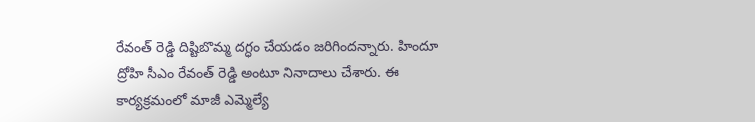రేవంత్ రెడ్డి దిష్టిబొమ్మ దగ్ధం చేయడం జరిగిందన్నారు. హిందూ ద్రోహి సీఎం రేవంత్ రెడ్డి అంటూ నినాదాలు చేశారు. ఈ కార్యక్రమంలో మాజీ ఎమ్మెల్యే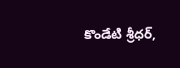కొండేటి శ్రీధర్,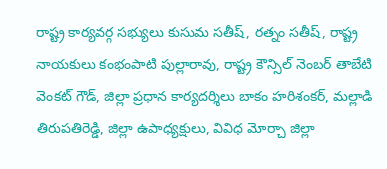రాష్ట్ర కార్యవర్గ సభ్యులు కుసుమ సతీష్, రత్నం సతీష్, రాష్ట్ర నాయకులు కంభంపాటి పుల్లారావు, రాష్ట్ర కౌన్సిల్ నెంబర్ తాబేటి వెంకట్ గౌడ్, జిల్లా ప్రధాన కార్యదర్శిలు బాకం హరిశంకర్, మల్లాడి తిరుపతిరెడ్డి, జిల్లా ఉపాధ్యక్షులు, వివిధ మోర్చా జిల్లా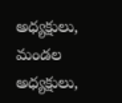అధ్యక్షులు, మండల అధ్యక్షులు,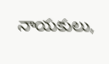నాయకులు,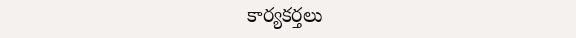కార్యకర్తలు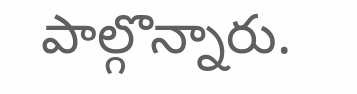పాల్గొన్నారు.